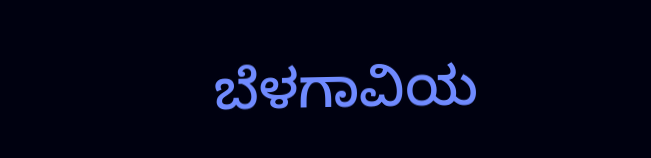ಬೆಳಗಾವಿಯ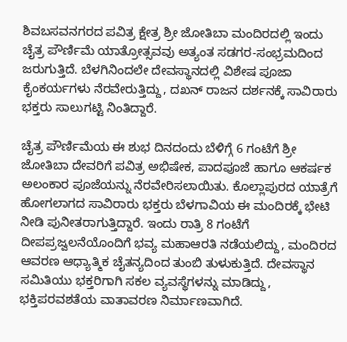ಶಿವಬಸವನಗರದ ಪವಿತ್ರ ಕ್ಷೇತ್ರ ಶ್ರೀ ಜೋತಿಬಾ ಮಂದಿರದಲ್ಲಿ ಇಂದು ಚೈತ್ರ ಪೌರ್ಣಿಮೆ ಯಾತ್ರೋತ್ಸವವು ಅತ್ಯಂತ ಸಡಗರ-ಸಂಭ್ರಮದಿಂದ ಜರುಗುತ್ತಿದೆ. ಬೆಳಗಿನಿಂದಲೇ ದೇವಸ್ಥಾನದಲ್ಲಿ ವಿಶೇಷ ಪೂಜಾ ಕೈಂಕರ್ಯಗಳು ನೆರವೇರುತ್ತಿದ್ದು, ದಖನ್ ರಾಜನ ದರ್ಶನಕ್ಕೆ ಸಾವಿರಾರು ಭಕ್ತರು ಸಾಲುಗಟ್ಟಿ ನಿಂತಿದ್ದಾರೆ.

ಚೈತ್ರ ಪೌರ್ಣಿಮೆಯ ಈ ಶುಭ ದಿನದಂದು ಬೆಳಿಗ್ಗೆ 6 ಗಂಟೆಗೆ ಶ್ರೀ ಜೋತಿಬಾ ದೇವರಿಗೆ ಪವಿತ್ರ ಅಭಿಷೇಕ, ಪಾದಪೂಜೆ ಹಾಗೂ ಆಕರ್ಷಕ ಅಲಂಕಾರ ಪೂಜೆಯನ್ನು ನೆರವೇರಿಸಲಾಯಿತು. ಕೊಲ್ಲಾಪುರದ ಯಾತ್ರೆಗೆ ಹೋಗಲಾಗದ ಸಾವಿರಾರು ಭಕ್ತರು ಬೆಳಗಾವಿಯ ಈ ಮಂದಿರಕ್ಕೆ ಭೇಟಿ ನೀಡಿ ಪುನೀತರಾಗುತ್ತಿದ್ದಾರೆ. ಇಂದು ರಾತ್ರಿ 8 ಗಂಟೆಗೆ ದೀಪಪ್ರಜ್ವಲನೆಯೊಂದಿಗೆ ಭವ್ಯ ಮಹಾಆರತಿ ನಡೆಯಲಿದ್ದು, ಮಂದಿರದ ಆವರಣ ಆಧ್ಯಾತ್ಮಿಕ ಚೈತನ್ಯದಿಂದ ತುಂಬಿ ತುಳುಕುತ್ತಿದೆ. ದೇವಸ್ಥಾನ ಸಮಿತಿಯು ಭಕ್ತರಿಗಾಗಿ ಸಕಲ ವ್ಯವಸ್ಥೆಗಳನ್ನು ಮಾಡಿದ್ದು, ಭಕ್ತಿಪರವಶತೆಯ ವಾತಾವರಣ ನಿರ್ಮಾಣವಾಗಿದೆ.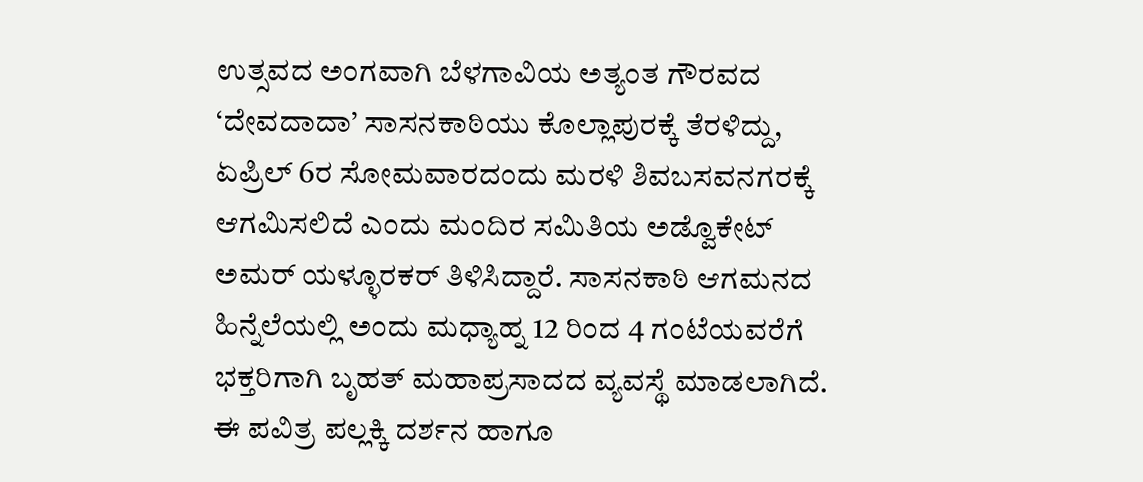ಉತ್ಸವದ ಅಂಗವಾಗಿ ಬೆಳಗಾವಿಯ ಅತ್ಯಂತ ಗೌರವದ ‘ದೇವದಾದಾ’ ಸಾಸನಕಾಠಿಯು ಕೊಲ್ಲಾಪುರಕ್ಕೆ ತೆರಳಿದ್ದು, ಏಪ್ರಿಲ್ 6ರ ಸೋಮವಾರದಂದು ಮರಳಿ ಶಿವಬಸವನಗರಕ್ಕೆ ಆಗಮಿಸಲಿದೆ ಎಂದು ಮಂದಿರ ಸಮಿತಿಯ ಅಡ್ವೊಕೇಟ್ ಅಮರ್ ಯಳ್ಳೂರಕರ್ ತಿಳಿಸಿದ್ದಾರೆ. ಸಾಸನಕಾಠಿ ಆಗಮನದ ಹಿನ್ನೆಲೆಯಲ್ಲಿ ಅಂದು ಮಧ್ಯಾಹ್ನ 12 ರಿಂದ 4 ಗಂಟೆಯವರೆಗೆ ಭಕ್ತರಿಗಾಗಿ ಬೃಹತ್ ಮಹಾಪ್ರಸಾದದ ವ್ಯವಸ್ಥೆ ಮಾಡಲಾಗಿದೆ. ಈ ಪವಿತ್ರ ಪಲ್ಲಕ್ಕಿ ದರ್ಶನ ಹಾಗೂ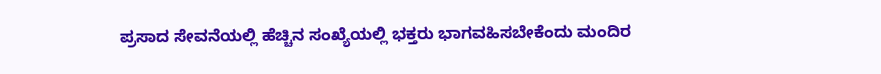ಪ್ರಸಾದ ಸೇವನೆಯಲ್ಲಿ ಹೆಚ್ಚಿನ ಸಂಖ್ಯೆಯಲ್ಲಿ ಭಕ್ತರು ಭಾಗವಹಿಸಬೇಕೆಂದು ಮಂದಿರ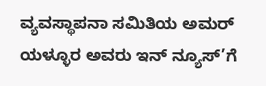ವ್ಯವಸ್ಥಾಪನಾ ಸಮಿತಿಯ ಅಮರ್ ಯಳ್ಳೂರ ಅವರು ಇನ್ ನ್ಯೂಸ್’ಗೆ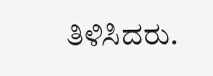ತಿಳಿಸಿದರು.